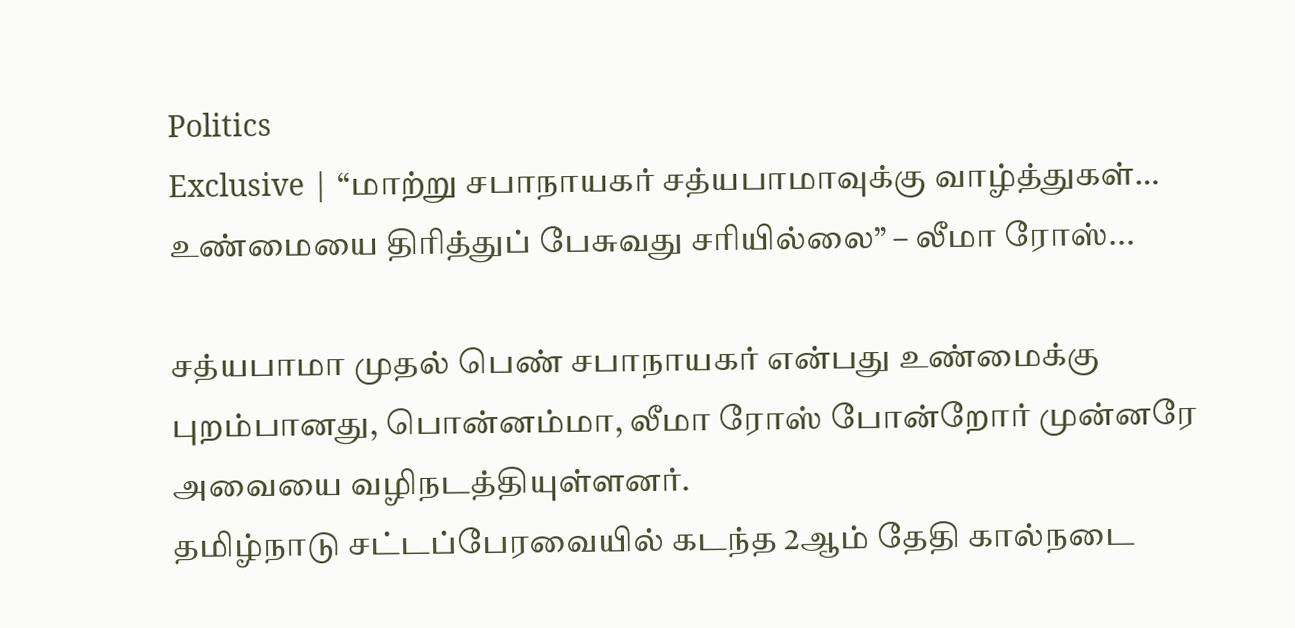Politics
Exclusive | “மாற்று சபாநாயகர் சத்யபாமாவுக்கு வாழ்த்துகள்… உண்மையை திரித்துப் பேசுவது சரியில்லை” – லீமா ரோஸ்...

சத்யபாமா முதல் பெண் சபாநாயகர் என்பது உண்மைக்கு புறம்பானது, பொன்னம்மா, லீமா ரோஸ் போன்றோர் முன்னரே அவையை வழிநடத்தியுள்ளனர்.
தமிழ்நாடு சட்டப்பேரவையில் கடந்த 2ஆம் தேதி கால்நடை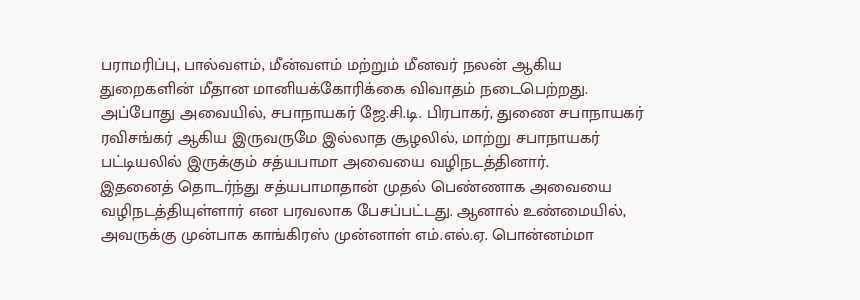பராமரிப்பு, பால்வளம், மீன்வளம் மற்றும் மீனவர் நலன் ஆகிய துறைகளின் மீதான மானியக்கோரிக்கை விவாதம் நடைபெற்றது. அப்போது அவையில், சபாநாயகர் ஜே.சி.டி. பிரபாகர், துணை சபாநாயகர் ரவிசங்கர் ஆகிய இருவருமே இல்லாத சூழலில், மாற்று சபாநாயகர் பட்டியலில் இருக்கும் சத்யபாமா அவையை வழிநடத்தினார்.
இதனைத் தொடர்ந்து சத்யபாமாதான் முதல் பெண்ணாக அவையை வழிநடத்தியுள்ளார் என பரவலாக பேசப்பட்டது. ஆனால் உண்மையில், அவருக்கு முன்பாக காங்கிரஸ் முன்னாள் எம்.எல்.ஏ. பொன்னம்மா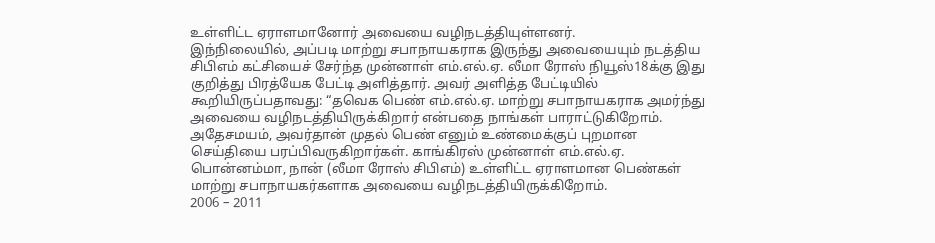உள்ளிட்ட ஏராளமானோர் அவையை வழிநடத்தியுள்ளனர்.
இந்நிலையில், அப்படி மாற்று சபாநாயகராக இருந்து அவையையும் நடத்திய சிபிஎம் கட்சியைச் சேர்ந்த முன்னாள் எம்.எல்.ஏ. லீமா ரோஸ் நியூஸ்18க்கு இது குறித்து பிரத்யேக பேட்டி அளித்தார். அவர் அளித்த பேட்டியில் கூறியிருப்பதாவது: “தவெக பெண் எம்.எல்.ஏ. மாற்று சபாநாயகராக அமர்ந்து அவையை வழிநடத்தியிருக்கிறார் என்பதை நாங்கள் பாராட்டுகிறோம். அதேசமயம், அவர்தான் முதல் பெண் எனும் உண்மைக்குப் புறமான செய்தியை பரப்பிவருகிறார்கள். காங்கிரஸ் முன்னாள் எம்.எல்.ஏ. பொன்னம்மா, நான் (லீமா ரோஸ் சிபிஎம்) உள்ளிட்ட ஏராளமான பெண்கள் மாற்று சபாநாயகர்களாக அவையை வழிநடத்தியிருக்கிறோம்.
2006 – 2011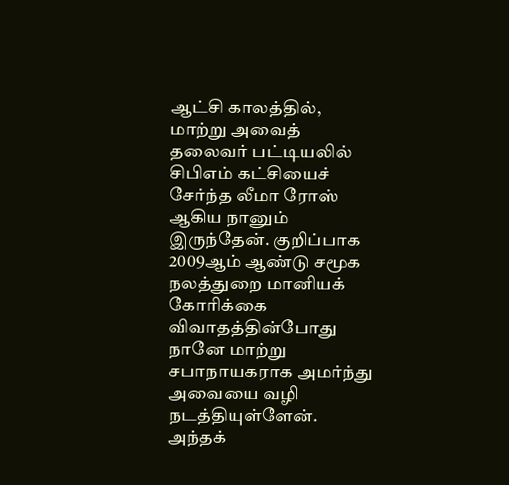ஆட்சி காலத்தில், மாற்று அவைத் தலைவர் பட்டியலில் சிபிஎம் கட்சியைச் சேர்ந்த லீமா ரோஸ் ஆகிய நானும் இருந்தேன். குறிப்பாக 2009ஆம் ஆண்டு சமூக நலத்துறை மானியக் கோரிக்கை விவாதத்தின்போது நானே மாற்று சபாநாயகராக அமர்ந்து அவையை வழி நடத்தியுள்ளேன்.
அந்தக்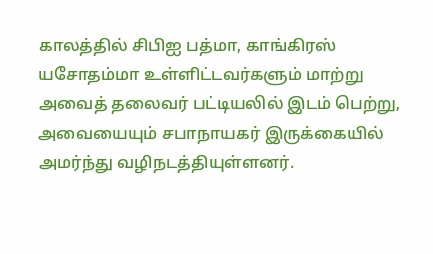காலத்தில் சிபிஐ பத்மா, காங்கிரஸ் யசோதம்மா உள்ளிட்டவர்களும் மாற்று அவைத் தலைவர் பட்டியலில் இடம் பெற்று, அவையையும் சபாநாயகர் இருக்கையில் அமர்ந்து வழிநடத்தியுள்ளனர்.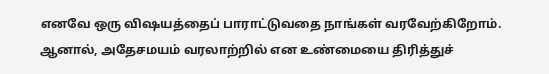எனவே ஒரு விஷயத்தைப் பாராட்டுவதை நாங்கள் வரவேற்கிறோம். ஆனால், அதேசமயம் வரலாற்றில் என உண்மையை திரித்துச்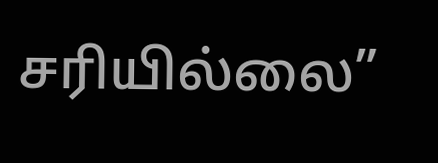சரியில்லை”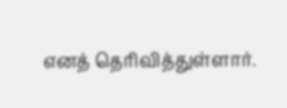எனத் தெரிவித்துள்ளார்.